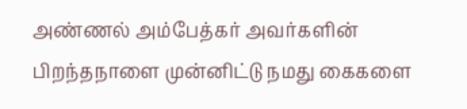அண்ணல் அம்பேத்கர் அவர்களின் பிறந்தநாளை முன்னிட்டு நமது கைகளை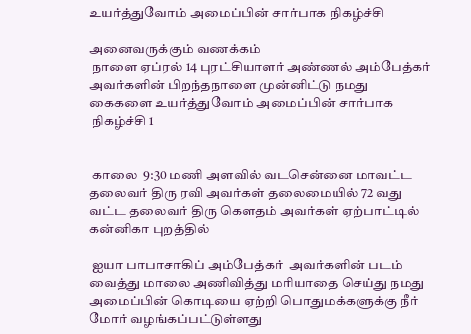உயர்த்துவோம் அமைப்பின் சார்பாக நிகழ்ச்சி

அனைவருக்கும் வணக்கம்
 நாளை ஏப்ரல் 14 புரட்சியாளர் அண்ணல் அம்பேத்கர் அவர்களின் பிறந்தநாளை முன்னிட்டு நமது கைகளை உயர்த்துவோம் அமைப்பின் சார்பாக
 நிகழ்ச்சி 1


 காலை  9:30 மணி அளவில் வடசென்னை மாவட்ட தலைவர் திரு ரவி அவர்கள் தலைமையில் 72 வது வட்ட தலைவர் திரு கௌதம் அவர்கள் ஏற்பாட்டில் கன்னிகா புறத்தில்

 ஐயா பாபாசாகிப் அம்பேத்கர்  அவர்களின் படம் வைத்து மாலை அணிவித்து மரியாதை செய்து நமது அமைப்பின் கொடியை ஏற்றி பொதுமக்களுக்கு நீர் மோர் வழங்கப்பட்டுள்ளது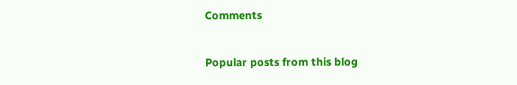Comments

Popular posts from this blog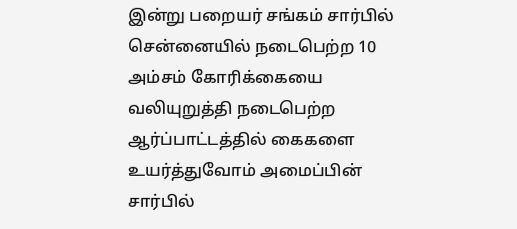இன்று பறையர் சங்கம் சார்பில் சென்னையில் நடைபெற்ற 10 அம்சம் கோரிக்கையை வலியுறுத்தி நடைபெற்ற ஆர்ப்பாட்டத்தில் கைகளை உயர்த்துவோம் அமைப்பின் சார்பில்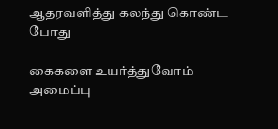ஆதரவளித்து கலந்து கொண்ட போது

கைகளை உயர்த்துவோம் அமைப்பு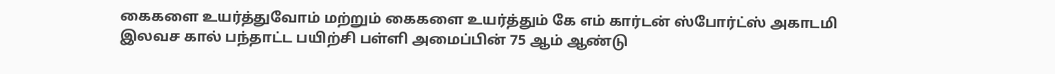கைகளை உயர்த்துவோம் மற்றும் கைகளை உயர்த்தும் கே எம் கார்டன் ஸ்போர்ட்ஸ் அகாடமி இலவச கால் பந்தாட்ட பயிற்சி பள்ளி அமைப்பின் 75 ஆம் ஆண்டு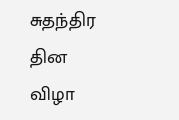சுதந்திர தின விழா